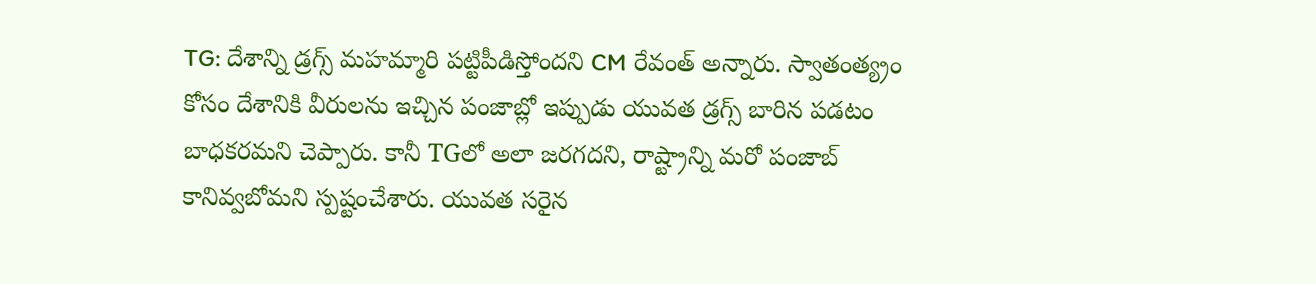TG: దేశాన్ని డ్రగ్స్ మహమ్మారి పట్టిపీడిస్తోందని CM రేవంత్ అన్నారు. స్వాతంత్య్రం కోసం దేశానికి వీరులను ఇచ్చిన పంజాబ్లో ఇప్పుడు యువత డ్రగ్స్ బారిన పడటం బాధకరమని చెప్పారు. కానీ TGలో అలా జరగదని, రాష్ట్రాన్ని మరో పంజాబ్ కానివ్వబోమని స్పష్టంచేశారు. యువత సరైన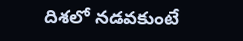దిశలో నడవకుంటే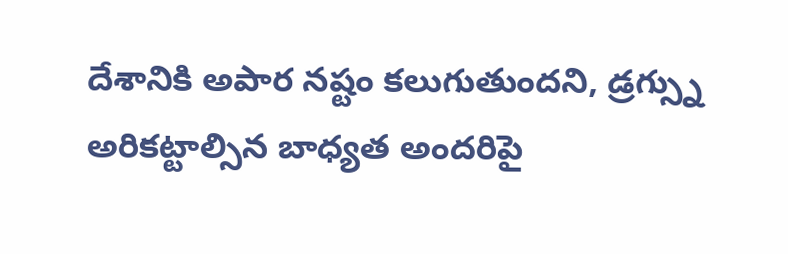దేశానికి అపార నష్టం కలుగుతుందని, డ్రగ్స్ను అరికట్టాల్సిన బాధ్యత అందరిపై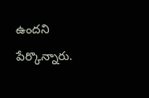ఉందని పేర్కొన్నారు.